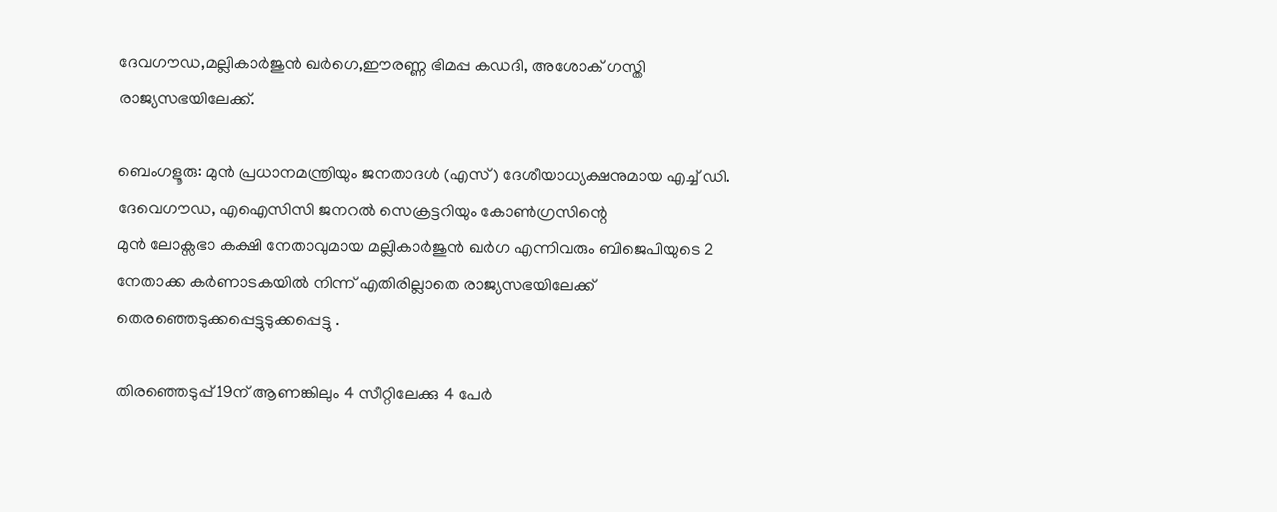ദേവഗൗഡ,മല്ലികാർജുൻ ഖർഗെ,ഈരണ്ണ ഭിമപ്പ കഡദി, അശോക് ഗസ്തി രാജ്യസഭയിലേക്ക്.

ബെംഗളൂരു: മുൻ പ്രധാനമന്ത്രിയും ജനതാദൾ (എസ്) ദേശീയാധ്യക്ഷനുമായ എച്ച് ഡി. ദേവെഗൗഡ, എഐസിസി ജനറൽ സെക്രട്ടറിയും കോൺഗ്രസിന്റെ
മുൻ ലോക്സഭാ കക്ഷി നേതാവുമായ മല്ലികാർജുൻ ഖർഗ എന്നിവരും ബിജെപിയുടെ 2 നേതാക്ക കർണാടകയിൽ നിന്ന് എതിരില്ലാതെ രാജ്യസഭയിലേക്ക് തെരഞ്ഞെടുക്കപ്പെട്ടുടുക്കപ്പെട്ടു .

തിരഞ്ഞെടുപ്പ് 19ന് ആണങ്കിലും 4 സീറ്റിലേക്കു 4 പേർ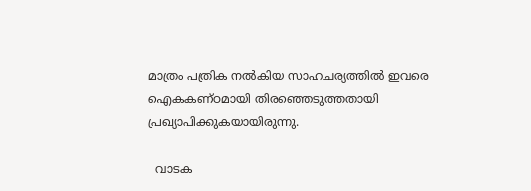മാത്രം പത്രിക നൽകിയ സാഹചര്യത്തിൽ ഇവരെ ഐകകണ്ഠമായി തിരഞ്ഞെടുത്തതായി പ്രഖ്യാപിക്കുകയായിരുന്നു.

  വാടക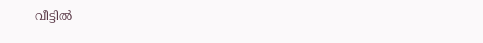വീട്ടിൽ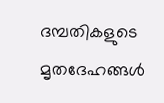ദമ്പതികളുടെ മൃതദേഹങ്ങൾ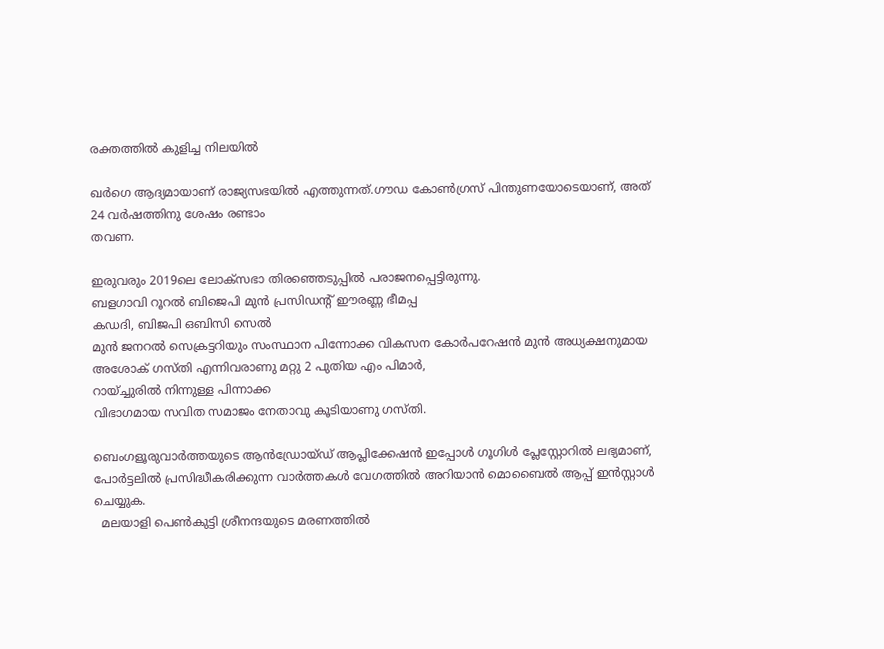രക്തത്തിൽ കുളിച്ച നിലയിൽ

ഖർഗെ ആദ്യമായാണ് രാജ്യസഭയിൽ എത്തുന്നത്.ഗൗഡ കോൺഗ്രസ് പിന്തുണയോടെയാണ്, അത്
24 വർഷത്തിനു ശേഷം രണ്ടാം
തവണ.

ഇരുവരും 2019ലെ ലോക്സഭാ തിരഞ്ഞെടുപ്പിൽ പരാജനപ്പെട്ടിരുന്നു.
ബളഗാവി റൂറൽ ബിജെപി മുൻ പ്രസിഡന്റ് ഈരണ്ണ ഭീമപ്പ
കഡദി, ബിജപി ഒബിസി സെൽ
മുൻ ജനറൽ സെക്രട്ടറിയും സംസ്ഥാന പിന്നോക്ക വികസന കോർപറേഷൻ മുൻ അധ്യക്ഷനുമായ അശോക് ഗസ്തി എന്നിവരാണു മറ്റു 2 പുതിയ എം പിമാർ,
റായ്ച്ചുരിൽ നിന്നുള്ള പിന്നാക്ക
വിഭാഗമായ സവിത സമാജം നേതാവു കൂടിയാണു ഗസ്തി.

ബെംഗളൂരുവാർത്തയുടെ ആൻഡ്രോയ്ഡ് ആപ്ലിക്കേഷൻ ഇപ്പോൾ ഗൂഗിൾ പ്ലേസ്റ്റോറിൽ ലഭ്യമാണ്, പോർട്ടലിൽ പ്രസിദ്ധീകരിക്കുന്ന വാർത്തകൾ വേഗത്തിൽ അറിയാൻ മൊബൈൽ ആപ്പ് ഇൻസ്റ്റാൾ ചെയ്യുക.
  മലയാളി പെൺകുട്ടി ശ്രീനന്ദയുടെ മരണത്തിൽ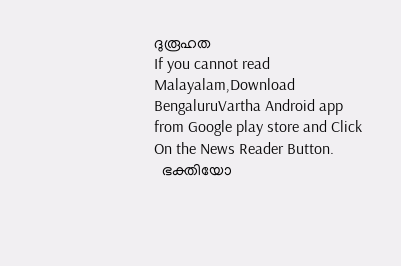ദുരൂഹത
If you cannot read Malayalam,Download BengaluruVartha Android app from Google play store and Click On the News Reader Button.
  ഭക്തിയോ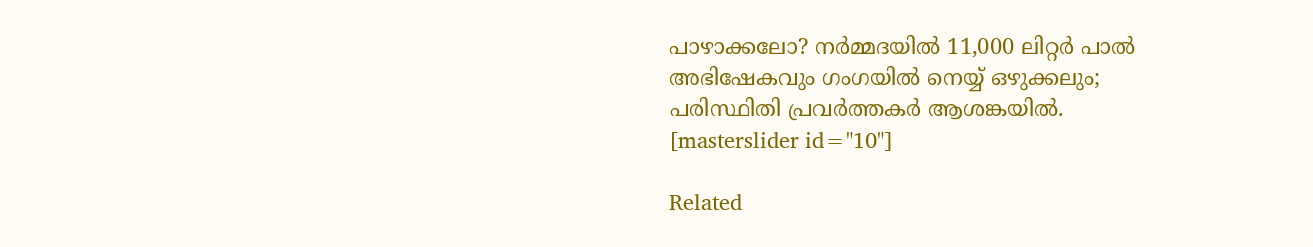പാഴാക്കലോ? നർമ്മദയിൽ 11,000 ലിറ്റർ പാൽ അഭിഷേകവും ഗംഗയിൽ നെയ്യ് ഒഴുക്കലും; പരിസ്ഥിതി പ്രവർത്തകർ ആശങ്കയിൽ.
[masterslider id="10"]

Related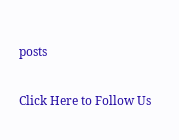posts

Click Here to Follow Us